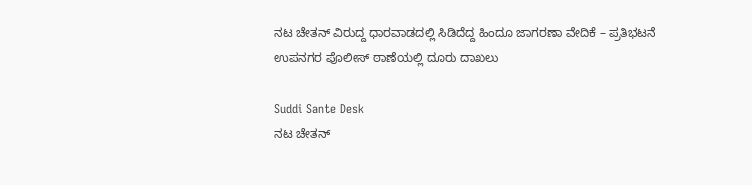ನಟ ಚೇತನ್ ವಿರುದ್ದ ಧಾರವಾಡದಲ್ಲಿ ಸಿಡಿದೆದ್ದ ಹಿಂದೂ ಜಾಗರಣಾ ವೇದಿಕೆ – ಪ್ರತಿಭಟನೆ ಉಪನಗರ ಪೊಲೀಸ್ ಠಾಣೆಯಲ್ಲಿ ದೂರು ದಾಖಲು

Suddi Sante Desk
ನಟ ಚೇತನ್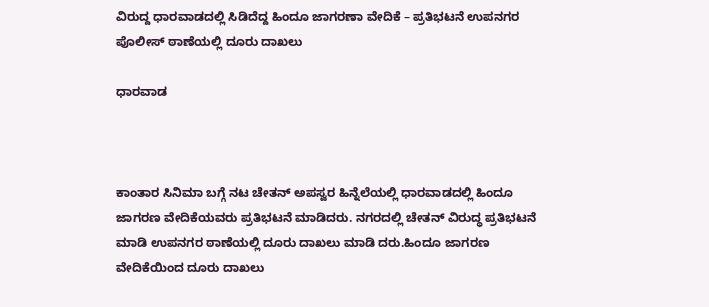ವಿರುದ್ದ ಧಾರವಾಡದಲ್ಲಿ ಸಿಡಿದೆದ್ದ ಹಿಂದೂ ಜಾಗರಣಾ ವೇದಿಕೆ – ಪ್ರತಿಭಟನೆ ಉಪನಗರ ಪೊಲೀಸ್ ಠಾಣೆಯಲ್ಲಿ ದೂರು ದಾಖಲು

ಧಾರವಾಡ



ಕಾಂತಾರ ಸಿನಿಮಾ ಬಗ್ಗೆ ನಟ ಚೇತನ್ ಅಪಸ್ವರ ಹಿನ್ನೆಲೆಯಲ್ಲಿ ಧಾರವಾಡದಲ್ಲಿ ಹಿಂದೂ ಜಾಗರಣ ವೇದಿಕೆಯವರು ಪ್ರತಿಭಟನೆ ಮಾಡಿದರು. ನಗರದಲ್ಲಿ ಚೇತನ್ ವಿರುದ್ಧ ಪ್ರತಿಭಟನೆ ಮಾಡಿ ಉಪನಗರ ಠಾಣೆಯಲ್ಲಿ ದೂರು ದಾಖಲು ಮಾಡಿ ದರು.ಹಿಂದೂ ಜಾಗರಣ ವೇದಿಕೆಯಿಂದ ದೂರು ದಾಖಲು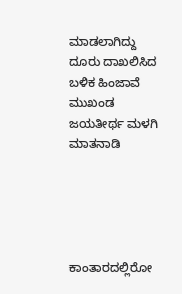ಮಾಡಲಾಗಿದ್ದು ದೂರು ದಾಖಲಿಸಿದ ಬಳಿಕ‌ ಹಿಂಜಾವೆ ಮುಖಂಡ ಜಯತೀರ್ಥ ಮಳಗಿ ಮಾತನಾಡಿ





ಕಾಂತಾರದಲ್ಲಿರೋ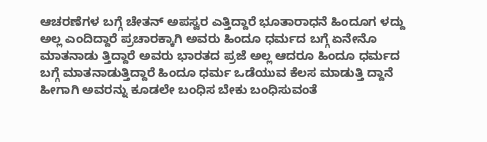ಆಚರಣೆಗಳ ಬಗ್ಗೆ ಚೇತನ್ ಅಪಸ್ವರ ಎತ್ತಿದ್ದಾರೆ ಭೂತಾರಾಧನೆ ಹಿಂದೂಗ ಳದ್ದು ಅಲ್ಲ ಎಂದಿದ್ದಾರೆ ಪ್ರಚಾರಕ್ಕಾಗಿ ಅವರು ಹಿಂದೂ ಧರ್ಮದ ಬಗ್ಗೆ ಏನೇನೊ ಮಾತನಾಡು ತ್ತಿದ್ದಾರೆ ಅವರು ಭಾರತದ ಪ್ರಜೆ ಅಲ್ಲ ಆದರೂ ಹಿಂದೂ ಧರ್ಮದ ಬಗ್ಗೆ ಮಾತನಾಡುತ್ತಿದ್ದಾರೆ ಹಿಂದೂ ಧರ್ಮ ಒಡೆಯುವ ಕೆಲಸ ಮಾಡುತ್ತಿ ದ್ದಾನೆ ಹೀಗಾಗಿ ಅವರನ್ನು ಕೂಡಲೇ ಬಂಧಿಸ ಬೇಕು ಬಂಧಿಸುವಂತೆ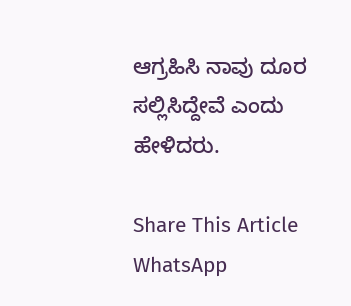ಆಗ್ರಹಿಸಿ ನಾವು ದೂರ ಸಲ್ಲಿಸಿದ್ದೇವೆ ಎಂದು ಹೇಳಿದರು.

Share This Article
WhatsApp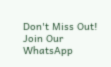Don't Miss Out! Join Our WhatsApp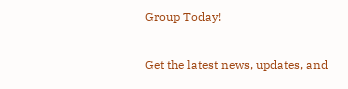Group Today!

Get the latest news, updates, and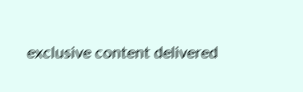exclusive content delivered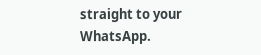straight to your WhatsApp.